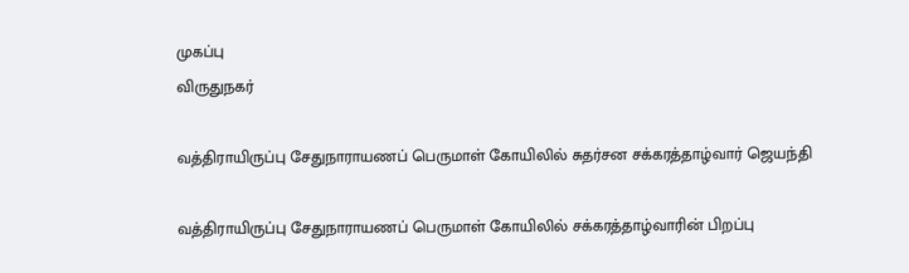முகப்பு
விருதுநகர்

வத்திராயிருப்பு சேதுநாராயணப் பெருமாள் கோயிலில் சுதர்சன சக்கரத்தாழ்வார் ஜெயந்தி

வத்திராயிருப்பு சேதுநாராயணப் பெருமாள் கோயிலில் சக்கரத்தாழ்வாரின் பிறப்பு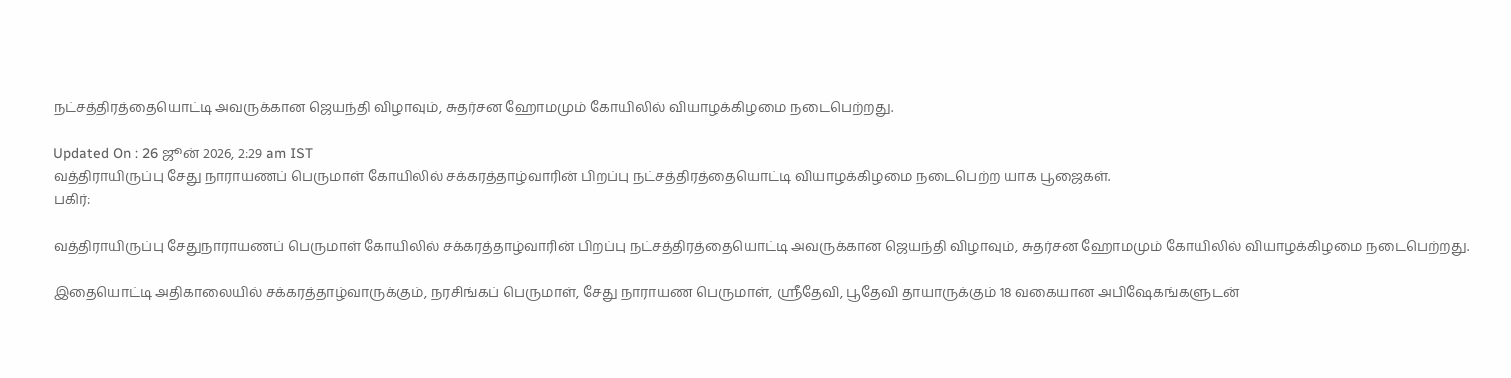நட்சத்திரத்தையொட்டி அவருக்கான ஜெயந்தி விழாவும், சுதர்சன ஹோமமும் கோயிலில் வியாழக்கிழமை நடைபெற்றது.

Updated On : 26 ஜூன் 2026, 2:29 am IST
வத்திராயிருப்பு சேது நாராயணப் பெருமாள் கோயிலில் சக்கரத்தாழ்வாரின் பிறப்பு நட்சத்திரத்தையொட்டி வியாழக்கிழமை நடைபெற்ற யாக பூஜைகள்.
பகிர்:

வத்திராயிருப்பு சேதுநாராயணப் பெருமாள் கோயிலில் சக்கரத்தாழ்வாரின் பிறப்பு நட்சத்திரத்தையொட்டி அவருக்கான ஜெயந்தி விழாவும், சுதர்சன ஹோமமும் கோயிலில் வியாழக்கிழமை நடைபெற்றது.

இதையொட்டி அதிகாலையில் சக்கரத்தாழ்வாருக்கும், நரசிங்கப் பெருமாள், சேது நாராயண பெருமாள், ஸ்ரீதேவி, பூதேவி தாயாருக்கும் 18 வகையான அபிஷேகங்களுடன்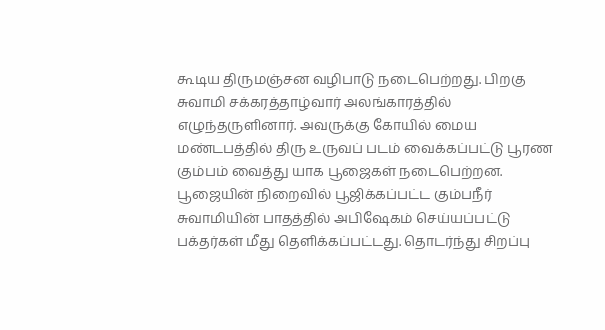கூடிய திருமஞ்சன வழிபாடு நடைபெற்றது. பிறகு சுவாமி சக்கரத்தாழ்வார் அலங்காரத்தில் எழுந்தருளினார். அவருக்கு கோயில் மைய மண்டபத்தில் திரு உருவப் படம் வைக்கப்பட்டு பூரண கும்பம் வைத்து யாக பூஜைகள் நடைபெற்றன. பூஜையின் நிறைவில் பூஜிக்கப்பட்ட கும்பநீர் சுவாமியின் பாதத்தில் அபிஷேகம் செய்யப்பட்டு பக்தர்கள் மீது தெளிக்கப்பட்டது. தொடர்ந்து சிறப்பு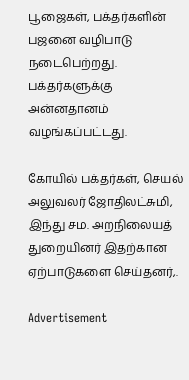பூஜைகள், பக்தர்களின் பஜனை வழிபாடு நடைபெற்றது. பக்தர்களுக்கு அன்னதானம் வழங்கப்பட்டது.

கோயில் பக்தர்கள், செயல் அலுவலர் ஜோதிலட்சுமி, இந்து சம. அறநிலையத் துறையினர் இதற்கான ஏற்பாடுகளை செய்தனர்,.

Advertisement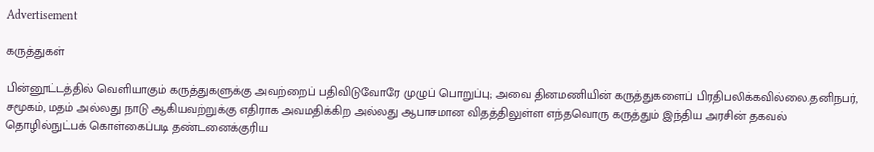Advertisement

கருத்துகள்

பின்னூட்டத்தில் வெளியாகும் கருத்துகளுக்கு அவற்றைப் பதிவிடுவோரே முழுப் பொறுப்பு; அவை தினமணியின் கருத்துகளைப் பிரதிபலிக்கவில்லை.தனிநபர், சமூகம், மதம் அல்லது நாடு ஆகியவற்றுக்கு எதிராக அவமதிக்கிற அல்லது ஆபாசமான விதத்திலுள்ள எந்தவொரு கருத்தும் இந்திய அரசின் தகவல் தொழில்நுட்பக் கொள்கைப்படி தண்டனைக்குரிய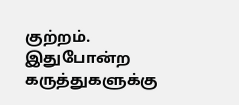குற்றம். இதுபோன்ற கருத்துகளுக்கு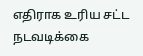எதிராக உரிய சட்ட நடவடிக்கை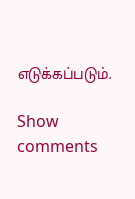எடுக்கப்படும்.

Show comments